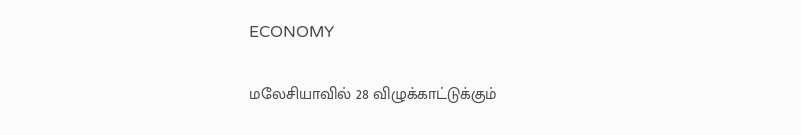ECONOMY

மலேசியாவில் 28 விழுக்காட்டுக்கும்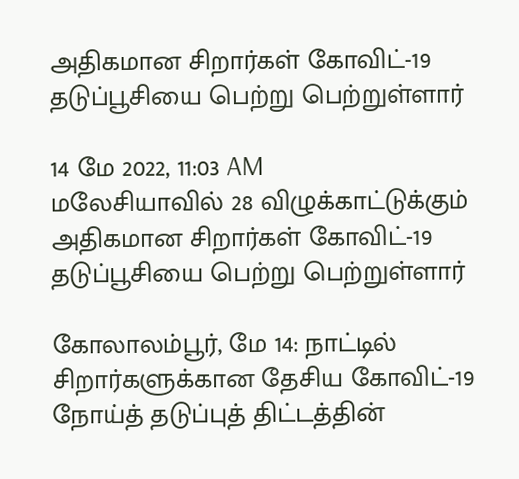அதிகமான சிறார்கள் கோவிட்-19 தடுப்பூசியை பெற்று பெற்றுள்ளார்

14 மே 2022, 11:03 AM
மலேசியாவில் 28 விழுக்காட்டுக்கும் அதிகமான சிறார்கள் கோவிட்-19 தடுப்பூசியை பெற்று பெற்றுள்ளார்

கோலாலம்பூர், மே 14: நாட்டில் சிறார்களுக்கான தேசிய கோவிட்-19 நோய்த் தடுப்புத் திட்டத்தின்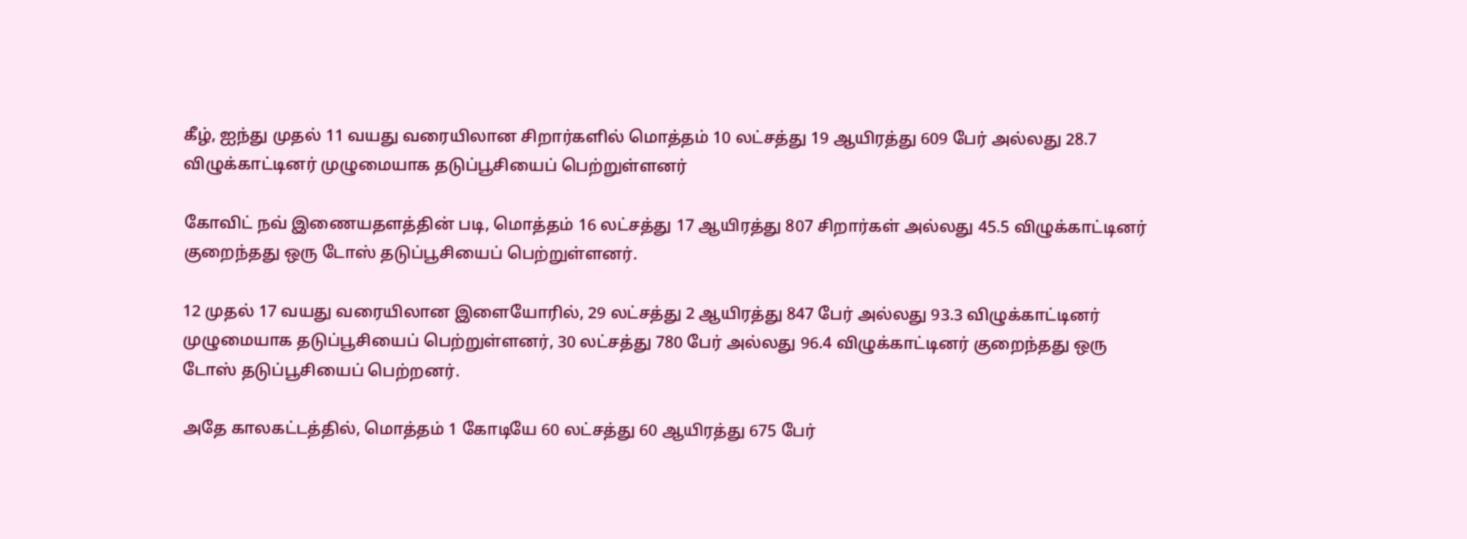கீழ், ஐந்து முதல் 11 வயது வரையிலான சிறார்களில் மொத்தம் 10 லட்சத்து 19 ஆயிரத்து 609 பேர் அல்லது 28.7 விழுக்காட்டினர் முழுமையாக தடுப்பூசியைப் பெற்றுள்ளனர்

கோவிட் நவ் இணையதளத்தின் படி, மொத்தம் 16 லட்சத்து 17 ஆயிரத்து 807 சிறார்கள் அல்லது 45.5 விழுக்காட்டினர் குறைந்தது ஒரு டோஸ் தடுப்பூசியைப் பெற்றுள்ளனர்.

12 முதல் 17 வயது வரையிலான இளையோரில், 29 லட்சத்து 2 ஆயிரத்து 847 பேர் அல்லது 93.3 விழுக்காட்டினர் முழுமையாக தடுப்பூசியைப் பெற்றுள்ளனர், 30 லட்சத்து 780 பேர் அல்லது 96.4 விழுக்காட்டினர் குறைந்தது ஒரு டோஸ் தடுப்பூசியைப் பெற்றனர்.

அதே காலகட்டத்தில், மொத்தம் 1 கோடியே 60 லட்சத்து 60 ஆயிரத்து 675 பேர்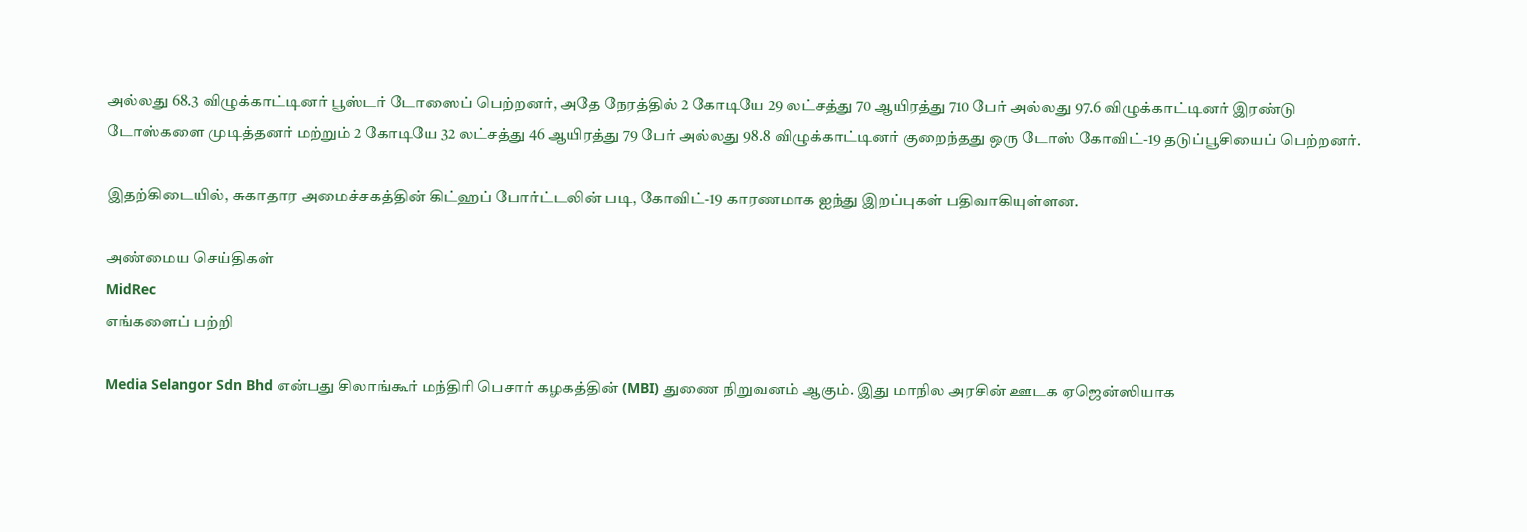அல்லது 68.3 விழுக்காட்டினர் பூஸ்டர் டோஸைப் பெற்றனர், அதே நேரத்தில் 2 கோடியே 29 லட்சத்து 70 ஆயிரத்து 710 பேர் அல்லது 97.6 விழுக்காட்டினர் இரண்டு டோஸ்களை முடித்தனர் மற்றும் 2 கோடியே 32 லட்சத்து 46 ஆயிரத்து 79 பேர் அல்லது 98.8 விழுக்காட்டினர் குறைந்தது ஒரு டோஸ் கோவிட்-19 தடுப்பூசியைப் பெற்றனர்.

இதற்கிடையில், சுகாதார அமைச்சகத்தின் கிட்ஹப் போர்ட்டலின் படி, கோவிட்-19 காரணமாக ஐந்து இறப்புகள் பதிவாகியுள்ளன.

அண்மைய செய்திகள்
MidRec
எங்களைப் பற்றி

Media Selangor Sdn Bhd என்பது சிலாங்கூர் மந்திரி பெசார் கழகத்தின் (MBI) துணை நிறுவனம் ஆகும். இது மாநில அரசின் ஊடக ஏஜென்ஸியாக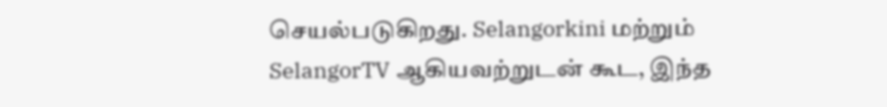செயல்படுகிறது. Selangorkini மற்றும் SelangorTV ஆகியவற்றுடன் கூட, இந்த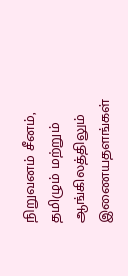நிறுவனம் சீனம், தமிழும் மற்றும் ஆங்கிலத்திலும் இணையதளங்கள்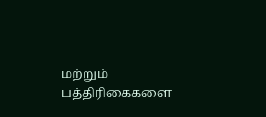மற்றும் பத்திரிகைகளை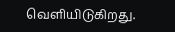வெளியிடுகிறது.